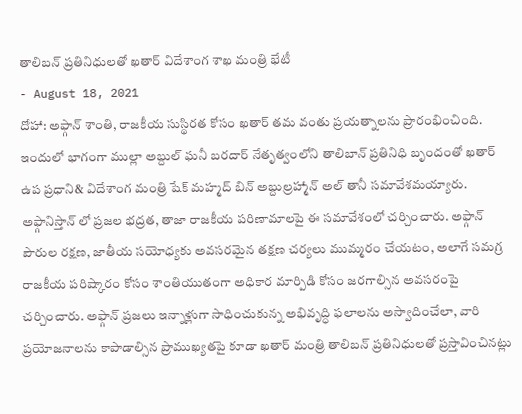తాలిబన్ ప్రతినిధులతో ఖతార్ విదేశాంగ శాఖ మంత్రి భేటీ
- August 18, 2021
దోహా: అఫ్గాన్ శాంతి, రాజకీయ సుస్థిరత కోసం ఖతార్ తమ వంతు ప్రయత్నాలను ప్రారంభించింది. ఇందులో భాగంగా ముల్లా అబ్దుల్ ఘనీ బరదార్ నేతృత్వంలోని తాలిబాన్ ప్రతినిధి బృందంతో ఖతార్ ఉప ప్రధాని& విదేశాంగ మంత్రి షేక్ మహ్మద్ బిన్ అబ్దుల్రహ్మాన్ అల్ తానీ సమావేశమయ్యారు. అఫ్గానిస్తాన్ లో ప్రజల భద్రత, తాజా రాజకీయ పరిణామాలపై ఈ సమావేశంలో చర్చించారు. అఫ్గాన్ పౌరుల రక్షణ, జాతీయ సయోధ్యకు అవసరమైన తక్షణ చర్యలు ముమ్మరం చేయటం, అలాగే సమగ్ర రాజకీయ పరిష్కారం కోసం శాంతియుతంగా అధికార మార్పిడి కోసం జరగాల్సిన అవసరంపై చర్చించారు. అఫ్గాన్ ప్రజలు ఇన్నాళ్లుగా సాధించుకున్న అభివృద్ధి ఫలాలను అస్వాదించేలా, వారి ప్రయోజనాలను కాపాడాల్సిన ప్రాముఖ్యతపై కూడా ఖతార్ మంత్రి తాలిబన్ ప్రతినిధులతో ప్రస్తావించినట్లు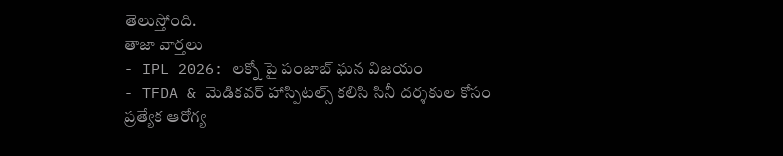తెలుస్తోంది.
తాజా వార్తలు
- IPL 2026: లక్నో పై పంజాబ్ ఘన విజయం
- TFDA & మెడికవర్ హాస్పిటల్స్ కలిసి సినీ దర్శకుల కోసం ప్రత్యేక ఆరోగ్య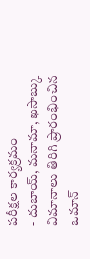పరీక్షల కార్యక్రమం
- దుబాయ్, మనామా, ఖసాబ్కు విమానాలు తిరిగి ప్రారంభించిన ఒమాన్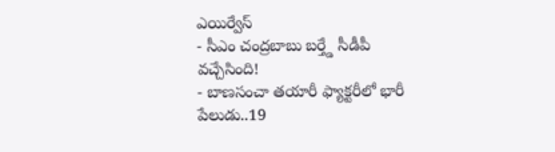ఎయిర్వేస్
- సీఎం చంద్రబాబు బర్త్డే సీడీపీ వచ్చేసింది!
- బాణసంచా తయారీ ఫ్యాక్టరీలో భారీ పేలుడు..19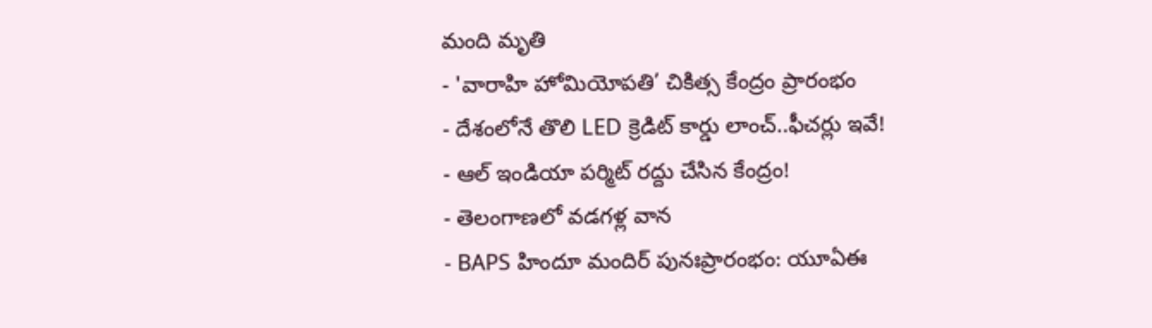మంది మృతి
- 'వారాహి హోమియోపతి’ చికిత్స కేంద్రం ప్రారంభం
- దేశంలోనే తొలి LED క్రెడిట్ కార్డు లాంచ్..ఫీచర్లు ఇవే!
- ఆల్ ఇండియా పర్మిట్ రద్దు చేసిన కేంద్రం!
- తెలంగాణలో వడగళ్ల వాన
- BAPS హిందూ మందిర్ పునఃప్రారంభం: యూఏఈ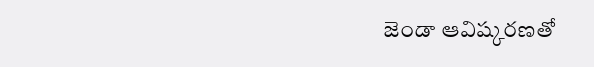జెండా ఆవిష్కరణతో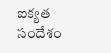ఐక్యత సందేశం